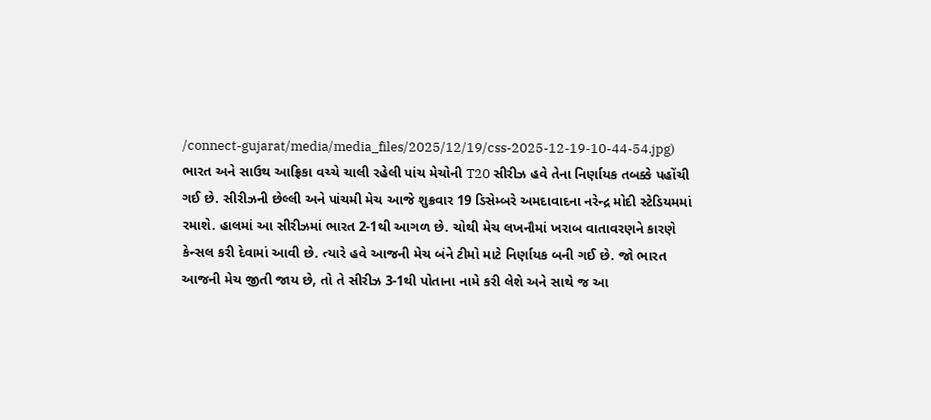/connect-gujarat/media/media_files/2025/12/19/css-2025-12-19-10-44-54.jpg)
ભારત અને સાઉથ આફ્રિકા વચ્ચે ચાલી રહેલી પાંચ મેચોની T20 સીરીઝ હવે તેના નિર્ણાયક તબક્કે પહોંચી ગઈ છે. સીરીઝની છેલ્લી અને પાંચમી મેચ આજે શુક્રવાર 19 ડિસેમ્બરે અમદાવાદના નરેન્દ્ર મોદી સ્ટેડિયમમાં રમાશે. હાલમાં આ સીરીઝમાં ભારત 2-1થી આગળ છે. ચોથી મેચ લખનૌમાં ખરાબ વાતાવરણને કારણે કેન્સલ કરી દેવામાં આવી છે. ત્યારે હવે આજની મેચ બંને ટીમો માટે નિર્ણાયક બની ગઈ છે. જો ભારત આજની મેચ જીતી જાય છે, તો તે સીરીઝ 3-1થી પોતાના નામે કરી લેશે અને સાથે જ આ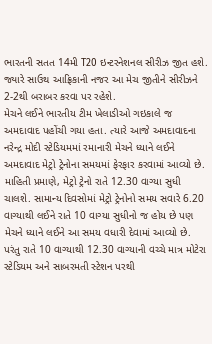ભારતની સતત 14મી T20 ઇન્ટરનેશનલ સીરીઝ જીત હશે. જ્યારે સાઉથ આફ્રિકાની નજર આ મેચ જીતીને સીરીઝને 2-2થી બરાબર કરવા પર રહેશે.
મેચને લઈને ભારતીય ટીમ ખેલાડીઓ ગઇકાલે જ અમદાવાદ પહોંચી ગયા હતા. ત્યારે આજે અમદાવાદના નરેન્દ્ર મોદી સ્ટેડિયમમાં રમાનારી મેચને ધ્યાને લઈને અમદાવાદ મેટ્રો ટ્રેનોના સમયમાં ફેરફાર કરવામાં આવ્યો છે. માહિતી પ્રમાણે, મેટ્રો ટ્રેનો રાતે 12.30 વાગ્યા સુધી ચાલશે. સામાન્ય દિવસોમાં મેટ્રો ટ્રેનોનો સમય સવારે 6.20 વાગ્યાથી લઈને રાતે 10 વાગ્યા સુધીનો જ હોય છે પણ મેચને ધ્યાને લઈને આ સમય વધારી દેવામાં આવ્યો છે. પરંતુ રાતે 10 વાગ્યાથી 12.30 વાગ્યાની વચ્ચે માત્ર મોટેરા સ્ટેડિયમ અને સાબરમતી સ્ટેશન પરથી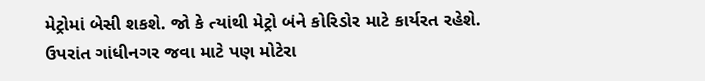મેટ્રોમાં બેસી શકશે. જો કે ત્યાંથી મેટ્રો બંને કોરિડોર માટે કાર્યરત રહેશે. ઉપરાંત ગાંધીનગર જવા માટે પણ મોટેરા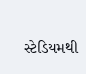સ્ટેડિયમથી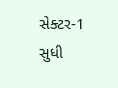સેક્ટર-1 સુધી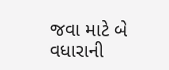જવા માટે બે વધારાની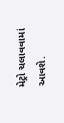મેટ્રો ચલાવવામાં આવશે.